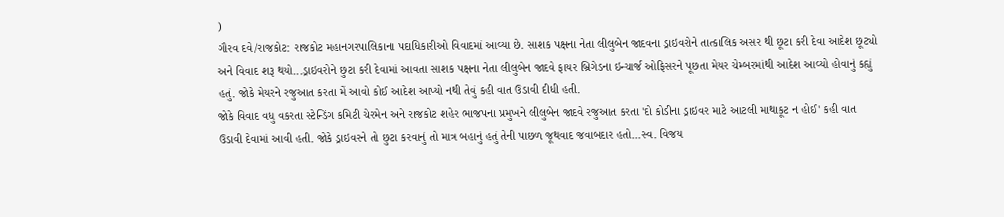)
ગૌરવ દવે/રાજકોટ: રાજકોટ મહાનગરપાલિકાના પદાધિકારીઓ વિવાદમાં આવ્યા છે. સાશક પક્ષના નેતા લીલુબેન જાદવના ડ્રાઇવરોને તાત્કાલિક અસર થી છૂટા કરી દેવા આદેશ છૂટ્યો અને વિવાદ શરૂ થયો...ડ્રાઇવરોને છુટા કરી દેવામાં આવતા સાશક પક્ષના નેતા લીલુબેન જાદવે ફાયર બ્રિગેડના ઇન્ચાર્જ ઓફિસરને પૂછતા મેયર ચેમ્બરમાંથી આદેશ આવ્યો હોવાનું કહ્યું હતું. જોકે મેયરને રજુઆત કરતા મેં આવો કોઈ આદેશ આપ્યો નથી તેવું કહી વાત ઉડાવી દીધી હતી.
જોકે વિવાદ વધુ વકરતા સ્ટેન્ડિંગ કમિટી ચેરમેન અને રાજકોટ શહેર ભાજપના પ્રમુખને લીલુબેન જાદવે રજુઆત કરતા 'દો કોડીના ડ્રાઇવર માટે આટલી માથાકૂટ ન હોઈ' કહી વાત ઉડાવી દેવામાં આવી હતી. જોકે ડ્રાઇવરને તો છુટા કરવાનું તો માત્ર બહાનું હતું તેની પાછળ જૂથવાદ જવાબદાર હતો...સ્વ. વિજય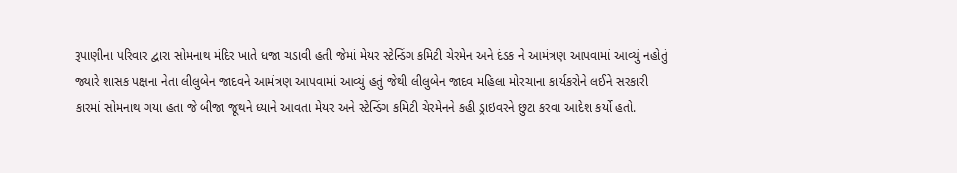રૂપાણીના પરિવાર દ્વારા સોમનાથ મંદિર ખાતે ધજા ચડાવી હતી જેમાં મેયર સ્ટેન્ડિંગ કમિટી ચેરમેન અને દંડક ને આમંત્રણ આપવામાં આવ્યું નહોતું જ્યારે શાસક પક્ષના નેતા લીલુબેન જાદવને આમંત્રણ આપવામાં આવ્યું હતું જેથી લીલુબેન જાદવ મહિલા મોરચાના કાર્યકરોને લઈને સરકારી કારમાં સોમનાથ ગયા હતા જે બીજા જૂથને ધ્યાને આવતા મેયર અને સ્ટેન્ડિંગ કમિટી ચેરમેનને કહી ડ્રાઇવરને છુટા કરવા આદેશ કર્યો હતો.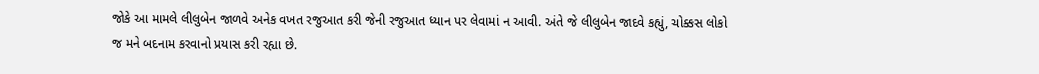જોકે આ મામલે લીલુબેન જાળવે અનેક વખત રજુઆત કરી જેની રજુઆત ધ્યાન પર લેવામાં ન આવી. અંતે જે લીલુબેન જાદવે કહ્યું, ચોક્કસ લોકો જ મને બદનામ કરવાનો પ્રયાસ કરી રહ્યા છે.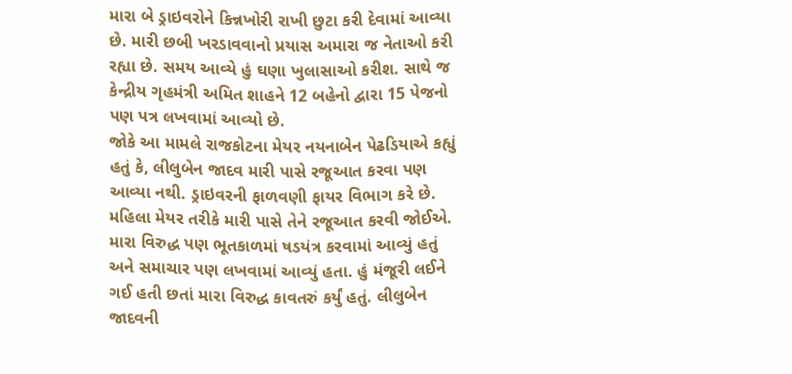મારા બે ડ્રાઇવરોને કિન્નખોરી રાખી છુટા કરી દેવામાં આવ્યા છે. મારી છબી ખરડાવવાનો પ્રયાસ અમારા જ નેતાઓ કરી રહ્યા છે. સમય આવ્યે હું ઘણા ખુલાસાઓ કરીશ. સાથે જ કેન્દ્રીય ગૃહમંત્રી અમિત શાહને 12 બહેનો દ્વારા 15 પેજનો પણ પત્ર લખવામાં આવ્યો છે.
જોકે આ મામલે રાજકોટના મેયર નયનાબેન પેઢડિયાએ કહ્યું હતું કે, લીલુબેન જાદવ મારી પાસે રજૂઆત કરવા પણ આવ્યા નથી. ડ્રાઇવરની ફાળવણી ફાયર વિભાગ કરે છે. મહિલા મેયર તરીકે મારી પાસે તેને રજૂઆત કરવી જોઈએ. મારા વિરુદ્ધ પણ ભૂતકાળમાં ષડયંત્ર કરવામાં આવ્યું હતું અને સમાચાર પણ લખવામાં આવ્યું હતા. હું મંજૂરી લઈને ગઈ હતી છતાં મારા વિરુદ્ધ કાવતરું કર્યું હતું. લીલુબેન જાદવની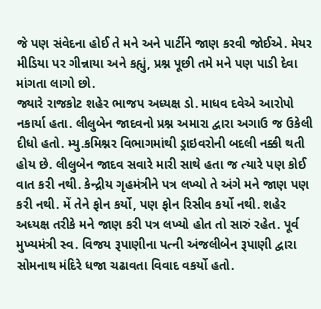જે પણ સંવેદના હોઈ તે મને અને પાર્ટીને જાણ કરવી જોઈએ. મેયર મીડિયા પર ગીન્નાયા અને કહ્યું, પ્રશ્ન પૂછી તમે મને પણ પાડી દેવા માંગતા લાગો છો.
જ્યારે રાજકોટ શહેર ભાજપ અધ્યક્ષ ડો. માધવ દવેએ આરોપો નકાર્યા હતા. લીલુબેન જાદવનો પ્રશ્ન અમારા દ્વારા અગાઉ જ ઉકેલી દીધો હતો. મ્યુ.કમિશ્નર વિભાગમાંથી ડ્રાઇવરોની બદલી નક્કી થતી હોય છે. લીલુબેન જાદવ સવારે મારી સાથે હતા જ ત્યારે પણ કોઈ વાત કરી નથી. કેન્દ્રીય ગૃહમંત્રીને પત્ર લખ્યો તે અંગે મને જાણ પણ કરી નથી. મેં તેને ફોન કર્યો, પણ ફોન રિસીવ કર્યો નથી. શહેર અધ્યક્ષ તરીકે મને જાણ કરી પત્ર લખ્યો હોત તો સારું રહેત. પૂર્વ મુખ્યમંત્રી સ્વ. વિજય રૂપાણીના પત્ની અંજલીબેન રૂપાણી દ્વારા સોમનાથ મંદિરે ધજા ચઢાવતા વિવાદ વકર્યો હતો.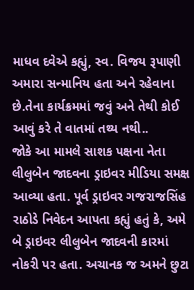માધવ દવેએ કહ્યું, સ્વ. વિજય રૂપાણી અમારા સન્માનિય હતા અને રહેવાના છે.તેના કાર્યક્રમમાં જવું અને તેથી કોઈ આવું કરે તે વાતમાં તથ્ય નથી..
જોકે આ મામલે સાશક પક્ષના નેતા લીલુબેન જાદવના ડ્રાઇવર મીડિયા સમક્ષ આવ્યા હતા. પૂર્વ ડ્રાઇવર ગજરાજસિંહ રાઠોડે નિવેદન આપતા કહ્યું હતું કે, અમે બે ડ્રાઇવર લીલુબેન જાદવની કારમાં નોકરી પર હતા. અચાનક જ અમને છુટા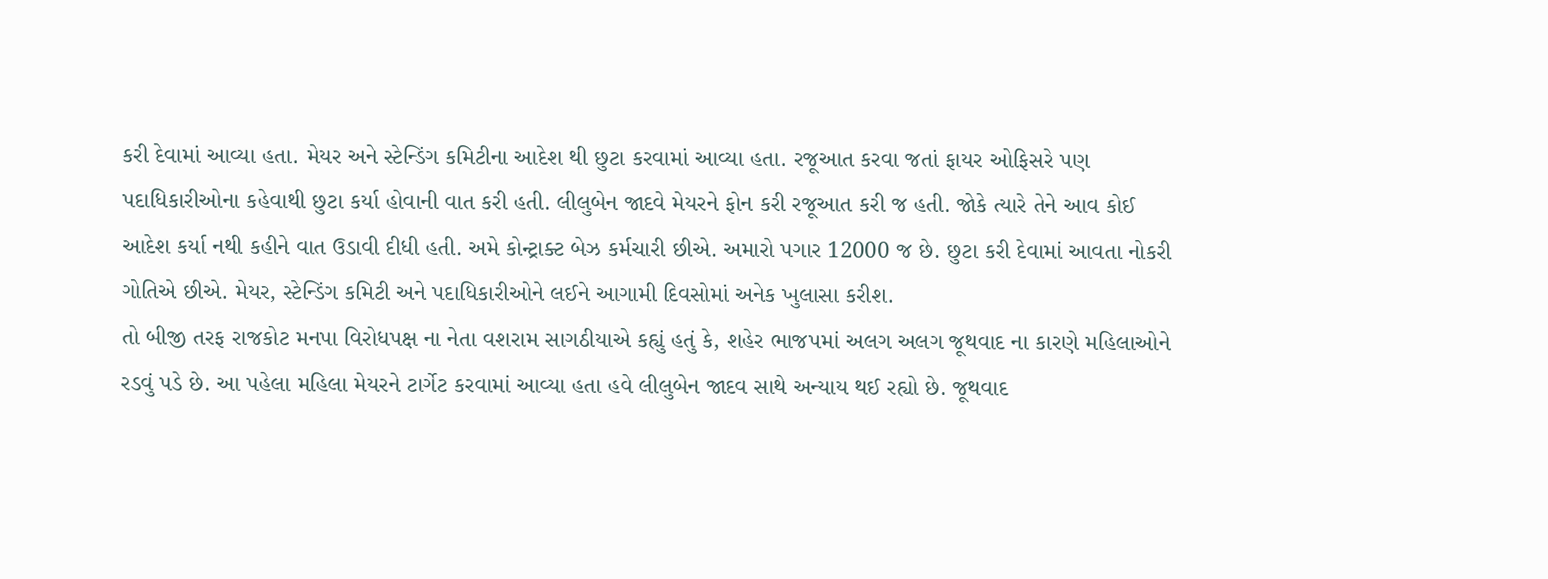કરી દેવામાં આવ્યા હતા. મેયર અને સ્ટેન્ડિંગ કમિટીના આદેશ થી છુટા કરવામાં આવ્યા હતા. રજૂઆત કરવા જતાં ફાયર ઓફિસરે પણ પદાધિકારીઓના કહેવાથી છુટા કર્યા હોવાની વાત કરી હતી. લીલુબેન જાદવે મેયરને ફોન કરી રજૂઆત કરી જ હતી. જોકે ત્યારે તેને આવ કોઈ આદેશ કર્યા નથી કહીને વાત ઉડાવી દીધી હતી. અમે કોન્ટ્રાક્ટ બેઝ કર્મચારી છીએ. અમારો પગાર 12000 જ છે. છુટા કરી દેવામાં આવતા નોકરી ગોતિએ છીએ. મેયર, સ્ટેન્ડિંગ કમિટી અને પદાધિકારીઓને લઈને આગામી દિવસોમાં અનેક ખુલાસા કરીશ.
તો બીજી તરફ રાજકોટ મનપા વિરોધપક્ષ ના નેતા વશરામ સાગઠીયાએ કહ્યું હતું કે, શહેર ભાજપમાં અલગ અલગ જૂથવાદ ના કારણે મહિલાઓને રડવું પડે છે. આ પહેલા મહિલા મેયરને ટાર્ગેટ કરવામાં આવ્યા હતા હવે લીલુબેન જાદવ સાથે અન્યાય થઈ રહ્યો છે. જૂથવાદ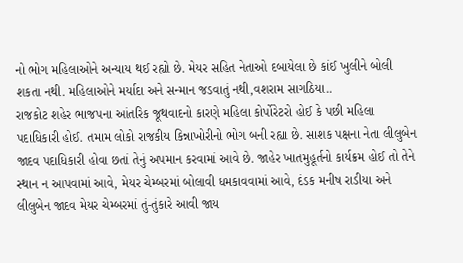નો ભોગ મહિલાઓને અન્યાય થઈ રહ્યો છે. મેયર સહિત નેતાઓ દબાયેલા છે કાંઈ ખુલીને બોલી શકતા નથી. મહિલાઓને મર્યાદા અને સન્માન જડવાતું નથી,વશરામ સાગઠિયા..
રાજકોટ શહેર ભાજપના આંતરિક જૂથવાદનો કારણે મહિલા કોર્પોરેટરો હોઈ કે પછી મહિલા પદાધિકારી હોઈ. તમામ લોકો રાજકીય કિન્નાખોરીનો ભોગ બની રહ્યા છે. સાશક પક્ષના નેતા લીલુબેન જાદવ પદાધિકારી હોવા છતાં તેનું અપમાન કરવામાં આવે છે. જાહેર ખાતમુહૂર્તનો કાર્યક્રમ હોઈ તો તેને સ્થાન ન આપવામાં આવે, મેયર ચેમ્બરમાં બોલાવી ધમકાવવામાં આવે, દંડક મનીષ રાડીયા અને લીલુબેન જાદવ મેયર ચેમ્બરમાં તું-તુંકારે આવી જાય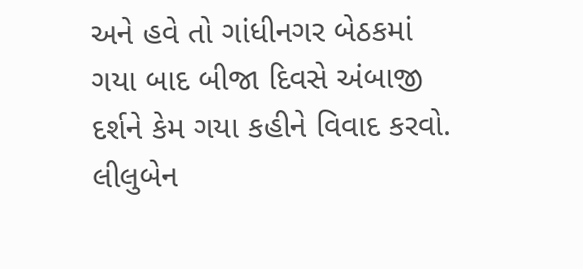અને હવે તો ગાંધીનગર બેઠકમાં ગયા બાદ બીજા દિવસે અંબાજી દર્શને કેમ ગયા કહીને વિવાદ કરવો. લીલુબેન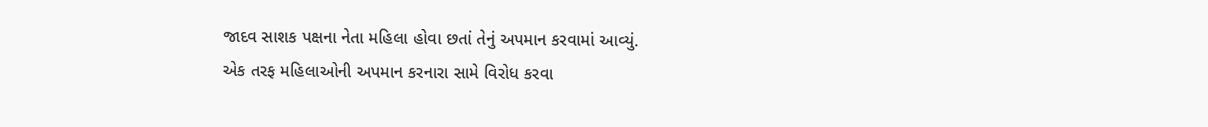જાદવ સાશક પક્ષના નેતા મહિલા હોવા છતાં તેનું અપમાન કરવામાં આવ્યું.
એક તરફ મહિલાઓની અપમાન કરનારા સામે વિરોધ કરવા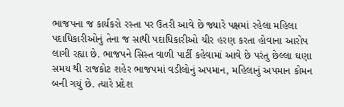ભાજપના જ કાર્યકરો રસ્તા પર ઉતરી આવે છે જ્યારે પક્ષમાં રહેલા મહિલા પદાધિકારીઓનું તેના જ સાથી પદાધિકારીઓ ચીર હરણ કરતા હોવાના આરોપ લાગી રહ્યા છે. ભાજપને સિસ્ત વાળી પાર્ટી કહેવામાં આવે છે પરંતુ છેલ્લા ઘણા સમય થી રાજકોટ શહેર ભાજપમાં વડીલોનું અપમાન, મહિલાનું અપમાન કોમન બની ગયું છે. ત્યારે પ્રદેશ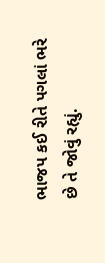ભાજપ કઈ રીતે પગલાં ભરે છે તે જોવું રહ્યું.